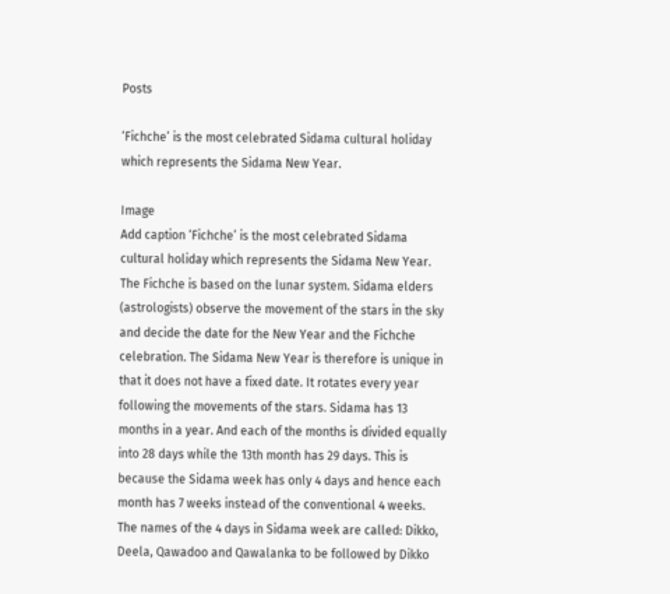Posts

‘Fichche’ is the most celebrated Sidama cultural holiday which represents the Sidama New Year.

Image
Add caption ‘Fichche’ is the most celebrated Sidama cultural holiday which represents the Sidama New Year. The Fichche is based on the lunar system. Sidama elders (astrologists) observe the movement of the stars in the sky and decide the date for the New Year and the Fichche celebration. The Sidama New Year is therefore is unique in that it does not have a fixed date. It rotates every year following the movements of the stars. Sidama has 13 months in a year. And each of the months is divided equally into 28 days while the 13th month has 29 days. This is because the Sidama week has only 4 days and hence each month has 7 weeks instead of the conventional 4 weeks. The names of the 4 days in Sidama week are called: Dikko, Deela, Qawadoo and Qawalanka to be followed by Dikko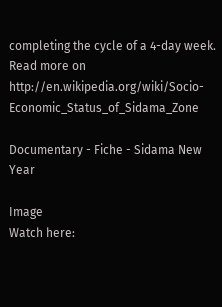completing the cycle of a 4-day week. Read more on   http://en.wikipedia.org/wiki/Socio-Economic_Status_of_Sidama_Zone

Documentary - Fiche - Sidama New Year

Image
Watch here: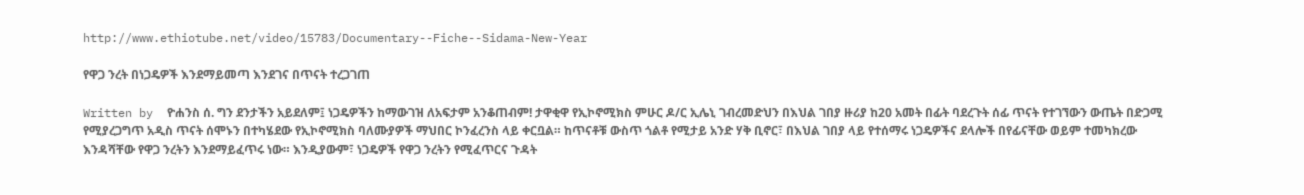http://www.ethiotube.net/video/15783/Documentary--Fiche--Sidama-New-Year

የዋጋ ንረት በነጋዴዎች እንደማይመጣ እንደገና በጥናት ተረጋገጠ

Written by  ዮሐንስ ሰ. ግን ደንታችን አይደለም፤ ነጋዴዎችን ከማውገዝ ለአፍታም አንቆጠብም! ታዋቂዋ የኢኮኖሚክስ ምሁር ዶ/ር ኢሌኒ ገብረመድህን በእህል ገበያ ዙሪያ ከ20 አመት በፊት ባደረጉት ሰፊ ጥናት የተገኘውን ውጤት በድጋሚ የሚያረጋግጥ አዲስ ጥናት ሰሞኑን በተካሄደው የኢኮኖሚክስ ባለሙያዎች ማህበር ኮንፈረንስ ላይ ቀርቧል። ከጥናቶቹ ውስጥ ጎልቶ የሚታይ አንድ ሃቅ ቢኖር፣ በእህል ገበያ ላይ የተሰማሩ ነጋዴዎችና ደላሎች በየፊናቸው ወይም ተመካክረው እንዳሻቸው የዋጋ ንረትን እንደማይፈጥሩ ነው። እንዲያውም፣ ነጋዴዎች የዋጋ ንረትን የሚፈጥርና ጉዳት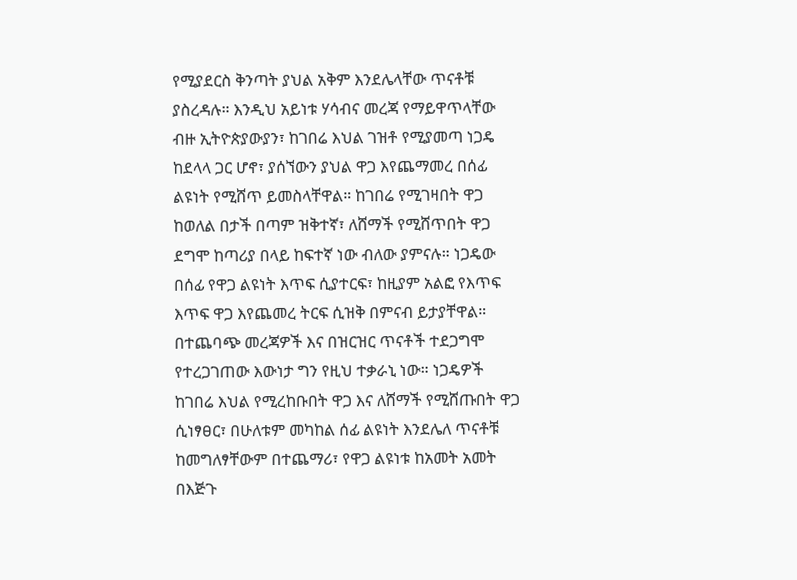የሚያደርስ ቅንጣት ያህል አቅም እንደሌላቸው ጥናቶቹ ያስረዳሉ። እንዲህ አይነቱ ሃሳብና መረጃ የማይዋጥላቸው ብዙ ኢትዮጵያውያን፣ ከገበሬ እህል ገዝቶ የሚያመጣ ነጋዴ ከደላላ ጋር ሆኖ፣ ያሰኘውን ያህል ዋጋ እየጨማመረ በሰፊ ልዩነት የሚሸጥ ይመስላቸዋል። ከገበሬ የሚገዛበት ዋጋ ከወለል በታች በጣም ዝቅተኛ፣ ለሸማች የሚሸጥበት ዋጋ ደግሞ ከጣሪያ በላይ ከፍተኛ ነው ብለው ያምናሉ። ነጋዴው በሰፊ የዋጋ ልዩነት እጥፍ ሲያተርፍ፣ ከዚያም አልፎ የእጥፍ እጥፍ ዋጋ እየጨመረ ትርፍ ሲዝቅ በምናብ ይታያቸዋል። በተጨባጭ መረጃዎች እና በዝርዝር ጥናቶች ተደጋግሞ የተረጋገጠው እውነታ ግን የዚህ ተቃራኒ ነው። ነጋዴዎች ከገበሬ እህል የሚረከቡበት ዋጋ እና ለሸማች የሚሸጡበት ዋጋ ሲነፃፀር፣ በሁለቱም መካከል ሰፊ ልዩነት እንደሌለ ጥናቶቹ ከመግለፃቸውም በተጨማሪ፣ የዋጋ ልዩነቱ ከአመት አመት በእጅጉ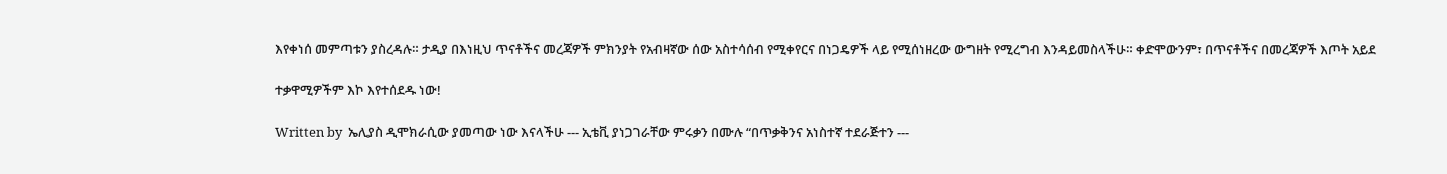እየቀነሰ መምጣቱን ያስረዳሉ። ታዲያ በእነዚህ ጥናቶችና መረጃዎች ምክንያት የአብዛኛው ሰው አስተሳሰብ የሚቀየርና በነጋዴዎች ላይ የሚሰነዘረው ውግዘት የሚረግብ እንዳይመስላችሁ። ቀድሞውንም፣ በጥናቶችና በመረጃዎች እጦት አይደ

ተቃዋሚዎችም እኮ እየተሰደዱ ነው!

Written by  ኤሊያስ ዲሞክራሲው ያመጣው ነው እናላችሁ --- ኢቴቪ ያነጋገራቸው ምሩቃን በሙሉ “በጥቃቅንና አነስተኛ ተደራጅተን ---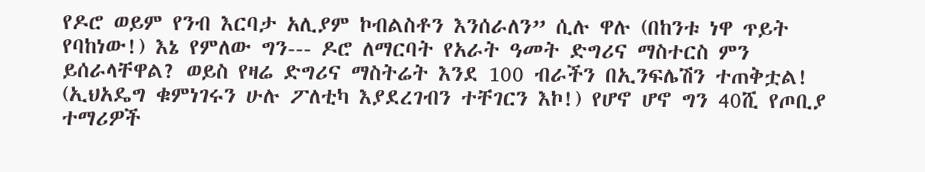የዶሮ ወይም የንብ እርባታ አሊያም ኮብልስቶን እንሰራለን” ሲሉ ዋሉ (በከንቱ ነዋ ጥይት የባከነው!) እኔ የምለው ግን--- ዶሮ ለማርባት የአራት ዓመት ድግሪና ማስተርስ ምን ይሰራላቸዋል? ወይስ የዛሬ ድግሪና ማስትሬት እንደ 100 ብራችን በኢንፍሌሽን ተጠቅቷል! (ኢህአዴግ ቁምነገሩን ሁሉ ፖለቲካ እያደረገብን ተቸገርን እኮ!) የሆኖ ሆኖ ግን 40ሺ የጦቢያ ተማሪዎች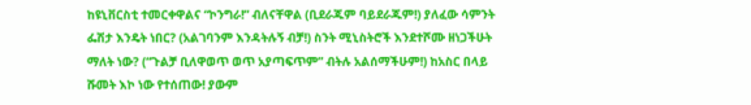ከዩኒቨርስቲ ተመርቀዋልና “ኮንግራ!” ብለናቸዋል (ቢደራጁም ባይደራጁም!) ያለፈው ሳምንት ፌሽታ እንዴት ነበር? (አልገባንም እንዳትሉኝ ብቻ!) ስንት ሚኒስትሮች እንደተሾሙ ዘነጋችሁት ማለት ነው? (“ጉልቻ ቢለዋወጥ ወጥ አያጣፍጥም” ብትሉ አልሰማችሁም!) ከአስር በላይ ሹመት እኮ ነው የተሰጠው! ያውም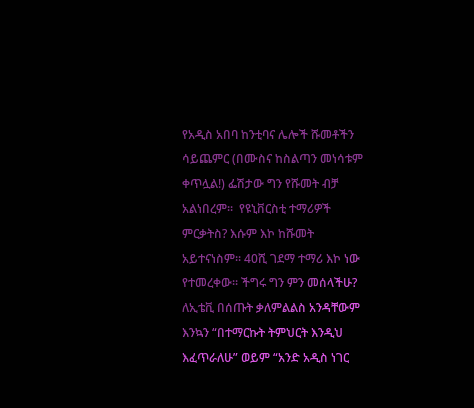የአዲስ አበባ ከንቲባና ሌሎች ሹመቶችን ሳይጨምር (በሙስና ከስልጣን መነሳቱም ቀጥሏል!) ፌሽታው ግን የሹመት ብቻ አልነበረም፡፡  የዩኒቨርስቲ ተማሪዎች ምርቃትስ? እሱም እኮ ከሹመት አይተናነስም፡፡ 40ሺ ገደማ ተማሪ እኮ ነው የተመረቀው፡፡ ችግሩ ግን ምን መሰላችሁ? ለኢቴቪ በሰጡት ቃለምልልስ አንዳቸውም እንኳን “በተማርኩት ትምህርት እንዲህ እፈጥራለሁ” ወይም “አንድ አዲስ ነገር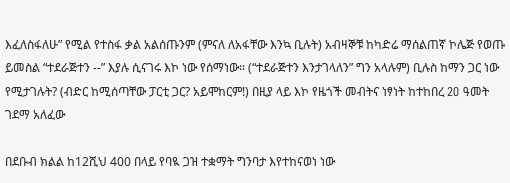እፈለስፋለሁ” የሚል የተስፋ ቃል አልሰጡንም (ምናለ ለአፋቸው እንኳ ቢሉት) አብዛኞቹ ከካድሬ ማሰልጠኛ ኮሌጅ የወጡ ይመስል “ተደራጅተን --” እያሉ ሲናገሩ እኮ ነው የሰማነው፡፡ (“ተደራጅተን እንታገላለን” ግን አላሉም) ቢሉስ ከማን ጋር ነው የሚታገሉት? (ብድር ከሚሰጣቸው ፓርቲ ጋር? አይሞከርም!) በዚያ ላይ እኮ የዜጎች መብትና ነፃነት ከተከበረ 2O ዓመት ገደማ አለፈው

በደቡብ ክልል ከ12ሺህ 400 በላይ የባዪ ጋዝ ተቋማት ግንባታ እየተከናወነ ነው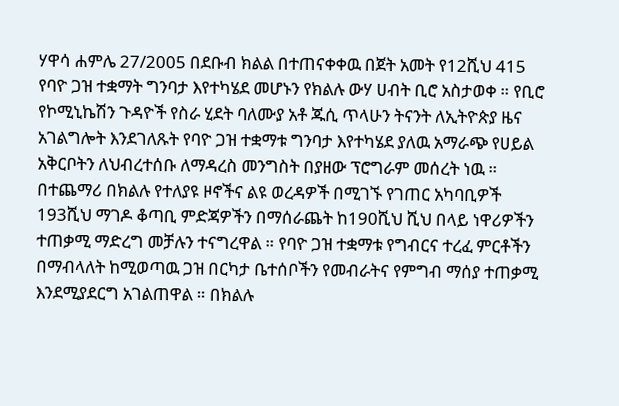ሃዋሳ ሐምሌ 27/2005 በደቡብ ክልል በተጠናቀቀዉ በጀት አመት የ12ሺህ 415 የባዮ ጋዝ ተቋማት ግንባታ እየተካሄደ መሆኑን የክልሉ ውሃ ሀብት ቢሮ አስታወቀ ። የቢሮ የኮሚኒኬሽን ጉዳዮች የስራ ሂደት ባለሙያ አቶ ጁሲ ጥላሁን ትናንት ለኢትዮጵያ ዜና አገልግሎት እንደገለጹት የባዮ ጋዝ ተቋማቱ ግንባታ እየተካሄደ ያለዉ አማራጭ የሀይል አቅርቦትን ለህብረተሰቡ ለማዳረስ መንግስት በያዘው ፕሮግራም መሰረት ነዉ ። በተጨማሪ በክልሉ የተለያዩ ዞኖችና ልዩ ወረዳዎች በሚገኙ የገጠር አካባቢዎች 193ሺህ ማገዶ ቆጣቢ ምድጃዎችን በማሰራጨት ከ190ሺህ ሺህ በላይ ነዋሪዎችን ተጠቃሚ ማድረግ መቻሉን ተናግረዋል ። የባዮ ጋዝ ተቋማቱ የግብርና ተረፈ ምርቶችን በማብላለት ከሚወጣዉ ጋዝ በርካታ ቤተሰቦችን የመብራትና የምግብ ማሰያ ተጠቃሚ እንደሚያደርግ አገልጠዋል ። በክልሉ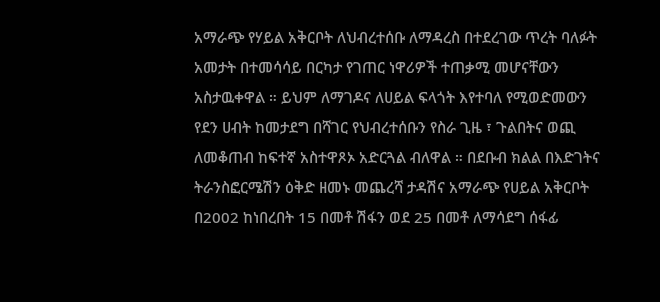አማራጭ የሃይል አቅርቦት ለህብረተሰቡ ለማዳረስ በተደረገው ጥረት ባለፉት አመታት በተመሳሳይ በርካታ የገጠር ነዋሪዎች ተጠቃሚ መሆናቸውን አስታዉቀዋል ። ይህም ለማገዶና ለሀይል ፍላጎት እየተባለ የሚወድመውን የደን ሀብት ከመታደግ በሻገር የህብረተሰቡን የስራ ጊዜ ፣ ጉልበትና ወጪ ለመቆጠብ ከፍተኛ አስተዋጾኦ አድርጓል ብለዋል ። በደቡብ ክልል በእድገትና ትራንስፎርሜሽን ዕቅድ ዘመኑ መጨረሻ ታዳሽና አማራጭ የሀይል አቅርቦት በ2002 ከነበረበት 15 በመቶ ሽፋን ወደ 25 በመቶ ለማሳደግ ሰፋፊ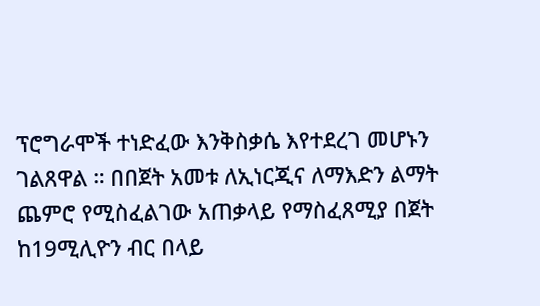ፕሮግራሞች ተነድፈው እንቅስቃሴ እየተደረገ መሆኑን ገልጸዋል ። በበጀት አመቱ ለኢነርጂና ለማእድን ልማት ጨምሮ የሚስፈልገው አጠቃላይ የማስፈጸሚያ በጀት ከ19ሚሊዮን ብር በላይ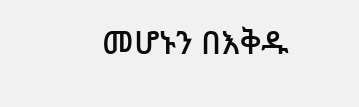መሆኑን በእቅዱ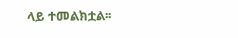ላይ ተመልክቷል፡፡